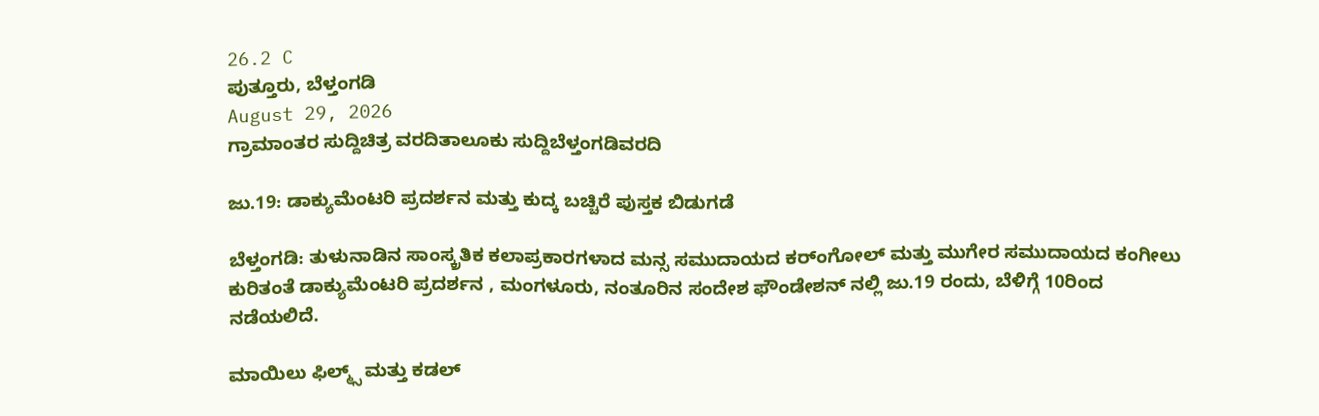26.2 C
ಪುತ್ತೂರು, ಬೆಳ್ತಂಗಡಿ
August 29, 2026
ಗ್ರಾಮಾಂತರ ಸುದ್ದಿಚಿತ್ರ ವರದಿತಾಲೂಕು ಸುದ್ದಿಬೆಳ್ತಂಗಡಿವರದಿ

ಜು.19: ಡಾಕ್ಯುಮೆಂಟರಿ ಪ್ರದರ್ಶನ ಮತ್ತು ಕುದ್ಕ ಬಚ್ಚಿರೆ ಪುಸ್ತಕ ಬಿಡುಗಡೆ

ಬೆಳ್ತಂಗಡಿ: ತುಳುನಾಡಿನ ಸಾಂಸ್ಕ್ರತಿಕ ಕಲಾಪ್ರಕಾರಗಳಾದ ಮನ್ಸ ಸಮುದಾಯದ ಕರ್ಂಗೋಲ್‌ ಮತ್ತು ಮುಗೇರ ಸಮುದಾಯದ ಕಂಗೀಲು ಕುರಿತಂತೆ ಡಾಕ್ಯುಮೆಂಟರಿ ಪ್ರದರ್ಶನ , ಮಂಗಳೂರು, ನಂತೂರಿನ ಸಂದೇಶ ಫೌಂಡೇಶನ್‌ ನಲ್ಲಿ ಜು.19 ರಂದು, ಬೆಳಿಗ್ಗೆ 10ರಿಂದ ನಡೆಯಲಿದೆ.

ಮಾಯಿಲು ಫಿಲ್ಮ್ಸ್ ಮತ್ತು ಕಡಲ್‌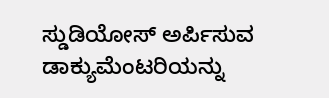ಸ್ಡುಡಿಯೋಸ್‌ ಅರ್ಪಿಸುವ ಡಾಕ್ಯುಮೆಂಟರಿಯನ್ನು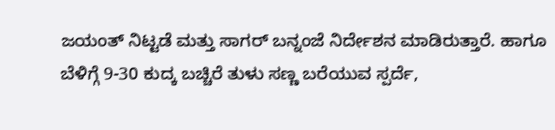ಜಯಂತ್‌ ನಿಟ್ಟಡೆ ಮತ್ತು ಸಾಗರ್‌ ಬನ್ನಂಜೆ ನಿರ್ದೇಶನ ಮಾಡಿರುತ್ತಾರೆ. ಹಾಗೂ ಬೆಳಿಗ್ಗೆ 9-30 ಕುದ್ಕ ಬಚ್ಚಿರೆ ತುಳು ಸಣ್ಣ ಬರೆಯುವ ಸ್ಪರ್ದೆ,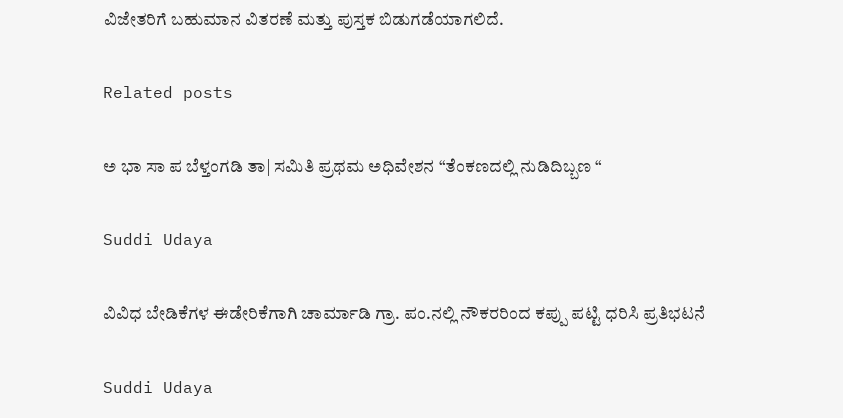ವಿಜೇತರಿಗೆ ಬಹುಮಾನ ವಿತರಣೆ ಮತ್ತು ಪುಸ್ತಕ ಬಿಡುಗಡೆಯಾಗಲಿದೆ.

Related posts

ಅ ಭಾ ಸಾ ಪ ಬೆಳ್ತಂಗಡಿ ತಾ| ಸಮಿತಿ ಪ್ರಥಮ ಅಧಿವೇಶನ “ತೆಂಕಣದಲ್ಲಿ ನುಡಿದಿಬ್ಬಣ “

Suddi Udaya

ವಿವಿಧ ಬೇಡಿಕೆಗಳ ಈಡೇರಿಕೆಗಾಗಿ ಚಾರ್ಮಾಡಿ ಗ್ರಾ. ಪಂ.ನಲ್ಲಿ ನೌಕರರಿಂದ ಕಪ್ಪು ಪಟ್ಟಿ ಧರಿಸಿ ಪ್ರತಿಭಟನೆ

Suddi Udaya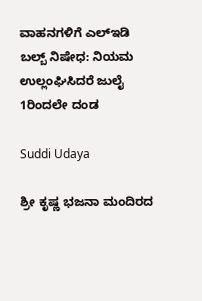ವಾಹನಗಳಿಗೆ ಎಲ್‌ಇಡಿ ಬಲ್ಬ್ ನಿಷೇಧ: ನಿಯಮ ಉಲ್ಲಂಘಿಸಿದರೆ ಜುಲೈ 1ರಿಂದಲೇ ದಂಡ

Suddi Udaya

ಶ್ರೀ ಕೃಷ್ಣ ಭಜನಾ ಮಂದಿರದ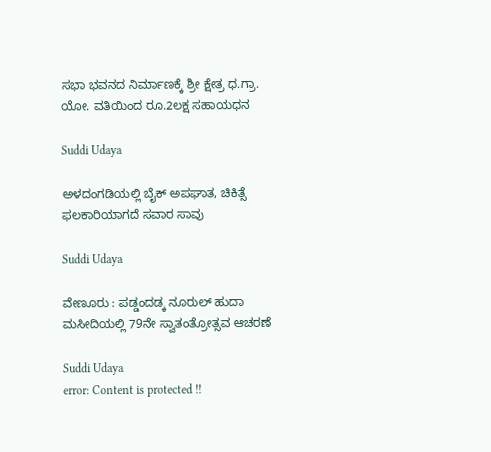ಸಭಾ ಭವನದ ನಿರ್ಮಾಣಕ್ಕೆ ಶ್ರೀ ಕ್ಷೇತ್ರ ಧ.ಗ್ರಾ. ಯೋ. ವತಿಯಿಂದ ರೂ.2ಲಕ್ಷ ಸಹಾಯಧನ

Suddi Udaya

ಅಳದಂಗಡಿಯಲ್ಲಿ ಬೈಕ್ ಅಪಘಾತ, ಚಿಕಿತ್ಸೆ ಫಲಕಾರಿಯಾಗದೆ ಸವಾರ ಸಾವು

Suddi Udaya

ವೇಣೂರು : ಪಡ್ಡಂದಡ್ಕ ನೂರುಲ್ ಹುದಾ ಮಸೀದಿಯಲ್ಲಿ 79ನೇ ಸ್ವಾತಂತ್ರೋತ್ಸವ ಆಚರಣೆ

Suddi Udaya
error: Content is protected !!